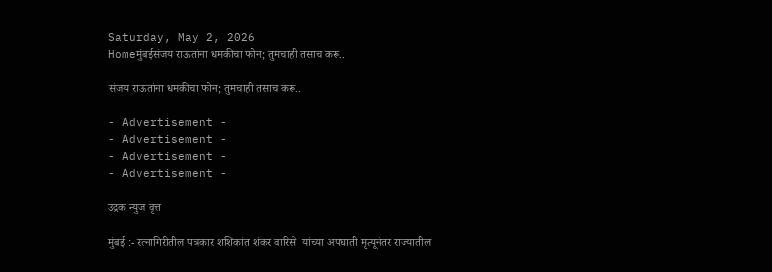Saturday, May 2, 2026
Homeमुंबईसंजय राऊतांना धमकीचा फोन; तुमचाही तसाच करू..

संजय राऊतांना धमकीचा फोन; तुमचाही तसाच करू..

- Advertisement -
- Advertisement -
- Advertisement -
- Advertisement -

उद्रक न्युज वृत्त

मुंबई :- रत्नागिरीतील पत्रकार शशिकांत शंकर वारिसे  यांच्या अपघाती मृत्यूनंतर राज्यातील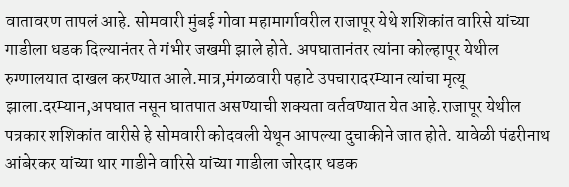वातावरण तापलं आहे. सोमवारी मुंबई गोवा महामार्गावरील राजापूर येथे शशिकांत वारिसे यांच्या गाडीला धडक दिल्यानंतर ते गंभीर जखमी झाले होते. अपघातानंतर त्यांना कोल्हापूर येथील रुग्णालयात दाखल करण्यात आले.मात्र,मंगळवारी पहाटे उपचारादरम्यान त्यांचा मृत्यू झाला.दरम्यान,अपघात नसून घातपात असण्याची शक्यता वर्तवण्यात येत आहे.राजापूर येथील पत्रकार शशिकांत वारीसे हे सोमवारी कोदवली येथून आपल्या दुचाकीने जात होते. यावेळी पंढरीनाथ आंबेरकर यांच्या थार गाडीने वारिसे यांच्या गाडीला जोरदार धडक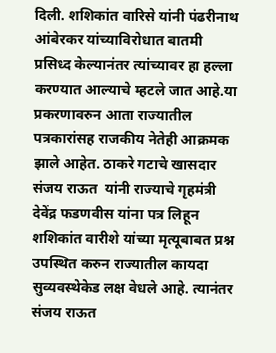दिली. शशिकांत वारिसे यांनी पंढरीनाथ आंबेरकर यांच्याविरोधात बातमी प्रसिध्द केल्यानंतर त्यांच्यावर हा हल्ला करण्यात आल्याचे म्हटले जात आहे.या प्रकरणावरुन आता राज्यातील पत्रकारांसह राजकीय नेतेही आक्रमक झाले आहेत. ठाकरे गटाचे खासदार संजय राऊत  यांनी राज्याचे गृहमंत्री देवेंद्र फडणवीस यांना पत्र लिहून शशिकांत वारीशे यांच्या मृत्यूबाबत प्रश्न उपस्थित करुन राज्यातील कायदा सुव्यवस्थेकेड लक्ष वेधले आहे. त्यानंतर संजय राऊत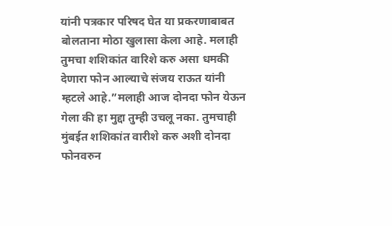यांनी पत्रकार परिषद घेत या प्रकरणाबाबत बोलताना मोठा खुलासा केला आहे. मलाही तुमचा शशिकांत वारिशे करु असा धमकी देणारा फोन आल्याचे संजय राऊत यांनी म्हटले आहे.”मलाही आज दोनदा फोन येऊन गेला की हा मुद्दा तुम्ही उचलू नका. तुमचाही मुंबईत शशिकांत वारीशे करु अशी दोनदा फोनवरुन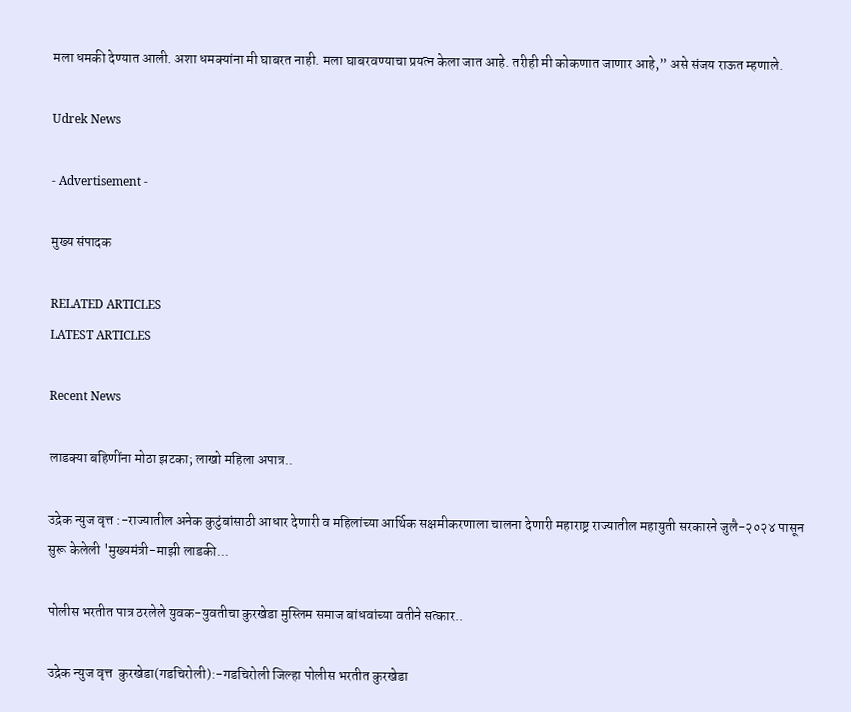मला धमकी देण्यात आली. अशा धमक्यांना मी घाबरत नाही. मला घाबरवण्याचा प्रयत्न केला जात आहे. तरीही मी कोकणात जाणार आहे,” असे संजय राऊत म्हणाले.

Udrek News

- Advertisement -

मुख्य संपादक

RELATED ARTICLES
LATEST ARTICLES

Recent News

लाडक्या बहिणींना मोठा झटका; लाखो महिला अपात्र..

उद्रेक न्युज वृत्त :-राज्यातील अनेक कुटुंबांसाठी आधार देणारी व महिलांच्या आर्थिक सक्षमीकरणाला चालना देणारी महाराष्ट्र राज्यातील महायुती सरकारने जुलै-२०२४ पासून सुरू केलेली 'मुख्यमंत्री-माझी लाडकी...

पोलीस भरतीत पात्र ठरलेले युवक-युवतीचा कुरखेडा मुस्लिम समाज बांधवांच्या वतीने सत्कार..

उद्रेक न्युज वृत्त  कुरखेडा(गडचिरोली):-गडचिरोली जिल्हा पोलीस भरतीत कुरखेडा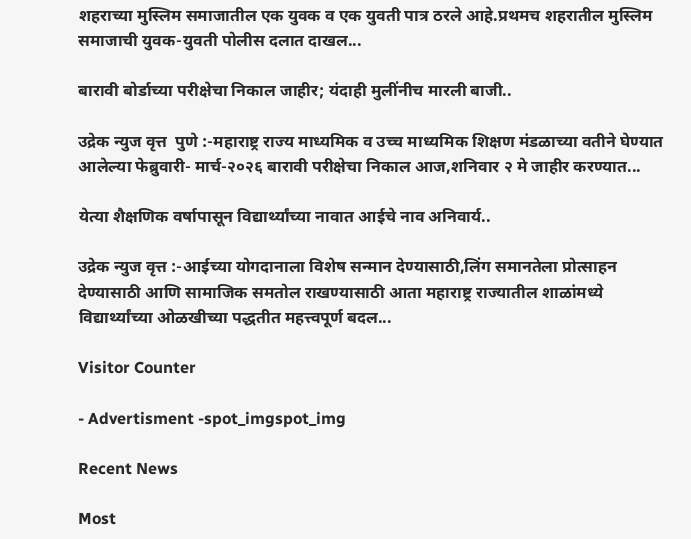शहराच्या मुस्लिम समाजातील एक युवक व एक युवती पात्र ठरले आहे.प्रथमच शहरातील मुस्लिम समाजाची युवक-युवती पोलीस दलात दाखल...

बारावी बोर्डाच्या परीक्षेचा निकाल जाहीर; यंदाही मुलींनीच मारली बाजी..

उद्रेक न्युज वृत्त  पुणे :-महाराष्ट्र राज्य माध्यमिक व उच्च माध्यमिक शिक्षण मंडळाच्या वतीने घेण्यात आलेल्या फेब्रुवारी- मार्च-२०२६ बारावी परीक्षेचा निकाल आज,शनिवार २ मे जाहीर करण्यात...

येत्या शैक्षणिक वर्षापासून विद्यार्थ्यांच्या नावात आईचे नाव अनिवार्य..

उद्रेक न्युज वृत्त :-आईच्या योगदानाला विशेष सन्मान देण्यासाठी,लिंग समानतेला प्रोत्साहन देण्यासाठी आणि सामाजिक समतोल राखण्यासाठी आता महाराष्ट्र राज्यातील शाळांमध्ये विद्यार्थ्यांच्या ओळखीच्या पद्धतीत महत्त्वपूर्ण बदल...

Visitor Counter

- Advertisment -spot_imgspot_img

Recent News

Most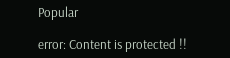Popular

error: Content is protected !!